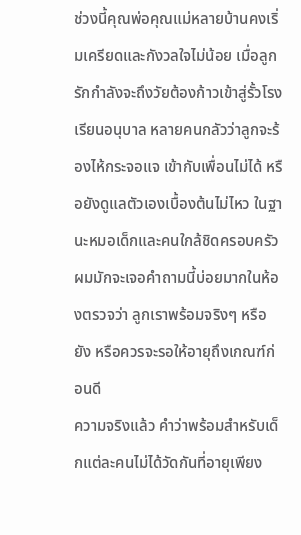ช่วงนี้คุณพ่อคุณแม่หลายบ้านคงเริ่มเครียดและกังวลใจไม่น้อย เมื่อลูกรักกำลังจะถึงวัยต้องก้าวเข้าสู่รั้วโรงเรียนอนุบาล หลายคนกลัวว่าลูกจะร้องไห้กระจอแจ เข้ากับเพื่อนไม่ได้ หรือยังดูแลตัวเองเบื้องต้นไม่ไหว ในฐานะหมอเด็กและคนใกล้ชิดครอบครัว ผมมักจะเจอคำถามนี้บ่อยมากในห้องตรวจว่า ลูกเราพร้อมจริงๆ หรือยัง หรือควรจะรอให้อายุถึงเกณฑ์ก่อนดี
ความจริงแล้ว คำว่าพร้อมสำหรับเด็กแต่ละคนไม่ได้วัดกันที่อายุเพียง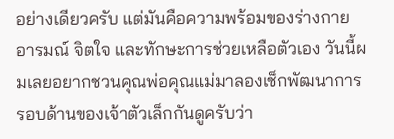อย่างเดียวครับ แต่มันคือความพร้อมของร่างกาย อารมณ์ จิตใจ และทักษะการช่วยเหลือตัวเอง วันนี้ผมเลยอยากชวนคุณพ่อคุณแม่มาลองเช็กพัฒนาการรอบด้านของเจ้าตัวเล็กกันดูครับว่า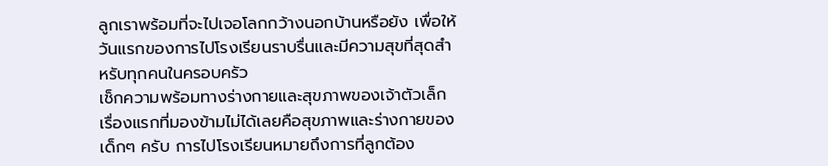ลูกเราพร้อมที่จะไปเจอโลกกว้างนอกบ้านหรือยัง เพื่อให้วันแรกของการไปโรงเรียนราบรื่นและมีความสุขที่สุดสำหรับทุกคนในครอบครัว
เช็กความพร้อมทางร่างกายและสุขภาพของเจ้าตัวเล็ก
เรื่องแรกที่มองข้ามไม่ได้เลยคือสุขภาพและร่างกายของเด็กๆ ครับ การไปโรงเรียนหมายถึงการที่ลูกต้อง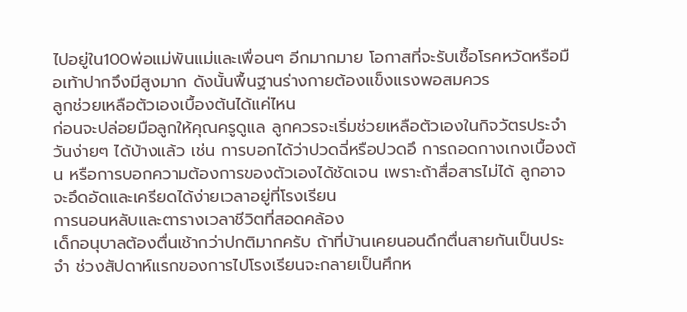ไปอยู่ใน100พ่อแม่พันแม่และเพื่อนๆ อีกมากมาย โอกาสที่จะรับเชื้อโรคหวัดหรือมือเท้าปากจึงมีสูงมาก ดังนั้นพื้นฐานร่างกายต้องแข็งแรงพอสมควร
ลูกช่วยเหลือตัวเองเบื้องต้นได้แค่ไหน
ก่อนจะปล่อยมือลูกให้คุณครูดูแล ลูกควรจะเริ่มช่วยเหลือตัวเองในกิจวัตรประจำวันง่ายๆ ได้บ้างแล้ว เช่น การบอกได้ว่าปวดฉี่หรือปวดอึ การถอดกางเกงเบื้องต้น หรือการบอกความต้องการของตัวเองได้ชัดเจน เพราะถ้าสื่อสารไม่ได้ ลูกอาจจะอึดอัดและเครียดได้ง่ายเวลาอยู่ที่โรงเรียน
การนอนหลับและตารางเวลาชีวิตที่สอดคล้อง
เด็กอนุบาลต้องตื่นเช้ากว่าปกติมากครับ ถ้าที่บ้านเคยนอนดึกตื่นสายกันเป็นประจำ ช่วงสัปดาห์แรกของการไปโรงเรียนจะกลายเป็นศึกห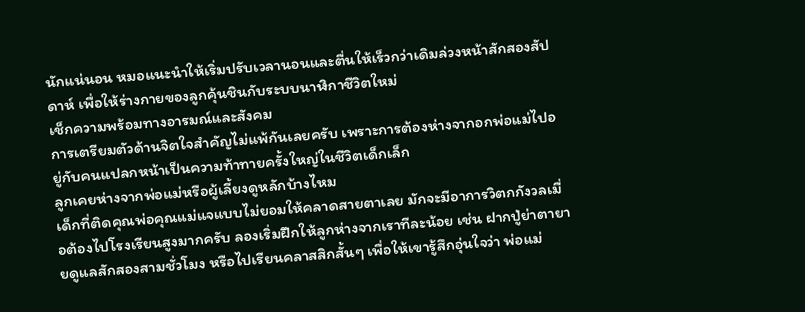นักแน่นอน หมอแนะนำให้เริ่มปรับเวลานอนและตื่นให้เร็วกว่าเดิมล่วงหน้าสักสองสัปดาห์ เพื่อให้ร่างกายของลูกคุ้นชินกับระบบนาฬิกาชีวิตใหม่
เช็กความพร้อมทางอารมณ์และสังคม
การเตรียมตัวด้านจิตใจสำคัญไม่แพ้กันเลยครับ เพราะการต้องห่างจากอกพ่อแม่ไปอยู่กับคนแปลกหน้าเป็นความท้าทายครั้งใหญ่ในชีวิตเด็กเล็ก
ลูกเคยห่างจากพ่อแม่หรือผู้เลี้ยงดูหลักบ้างไหม
เด็กที่ติดคุณพ่อคุณแม่แจแบบไม่ยอมให้คลาดสายตาเลย มักจะมีอาการวิตกกังวลเมื่อต้องไปโรงเรียนสูงมากครับ ลองเริ่มฝึกให้ลูกห่างจากเราทีละน้อย เช่น ฝากปู่ย่าตายายดูแลสักสองสามชั่วโมง หรือไปเรียนคลาสสิกสั้นๆ เพื่อให้เขารู้สึกอุ่นใจว่า พ่อแม่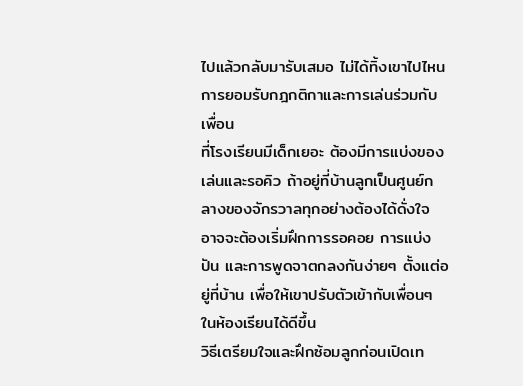ไปแล้วกลับมารับเสมอ ไม่ได้ทิ้งเขาไปไหน
การยอมรับกฎกติกาและการเล่นร่วมกับเพื่อน
ที่โรงเรียนมีเด็กเยอะ ต้องมีการแบ่งของเล่นและรอคิว ถ้าอยู่ที่บ้านลูกเป็นศูนย์กลางของจักรวาลทุกอย่างต้องได้ดั่งใจ อาจจะต้องเริ่มฝึกการรอคอย การแบ่งปัน และการพูดจาตกลงกันง่ายๆ ตั้งแต่อยู่ที่บ้าน เพื่อให้เขาปรับตัวเข้ากับเพื่อนๆ ในห้องเรียนได้ดีขึ้น
วิธีเตรียมใจและฝึกซ้อมลูกก่อนเปิดเท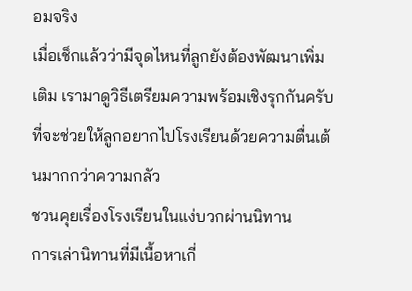อมจริง
เมื่อเช็กแล้วว่ามีจุดไหนที่ลูกยังต้องพัฒนาเพิ่มเติม เรามาดูวิธีเตรียมความพร้อมเชิงรุกกันครับที่จะช่วยให้ลูกอยากไปโรงเรียนด้วยความตื่นเต้นมากกว่าความกลัว
ชวนคุยเรื่องโรงเรียนในแง่บวกผ่านนิทาน
การเล่านิทานที่มีเนื้อหาเกี่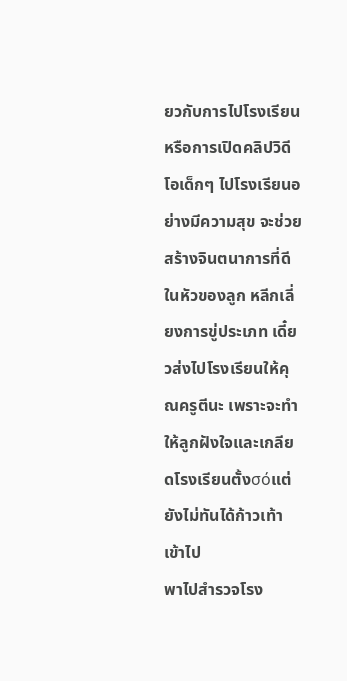ยวกับการไปโรงเรียน หรือการเปิดคลิปวิดีโอเด็กๆ ไปโรงเรียนอย่างมีความสุข จะช่วยสร้างจินตนาการที่ดีในหัวของลูก หลีกเลี่ยงการขู่ประเภท เดี๋ยวส่งไปโรงเรียนให้คุณครูตีนะ เพราะจะทำให้ลูกฝังใจและเกลียดโรงเรียนตั้งσόแต่ยังไม่ทันได้ก้าวเท้าเข้าไป
พาไปสำรวจโรง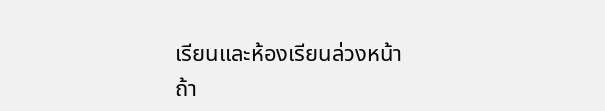เรียนและห้องเรียนล่วงหน้า
ถ้า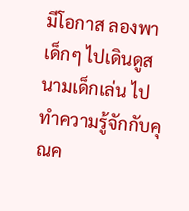มีโอกาส ลองพาเด็กๆ ไปเดินดูสนามเด็กเล่น ไปทำความรู้จักกับคุณค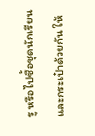รู หรือไปซื้อชุดนักเรียนและกระเป๋าด้วยกัน ให้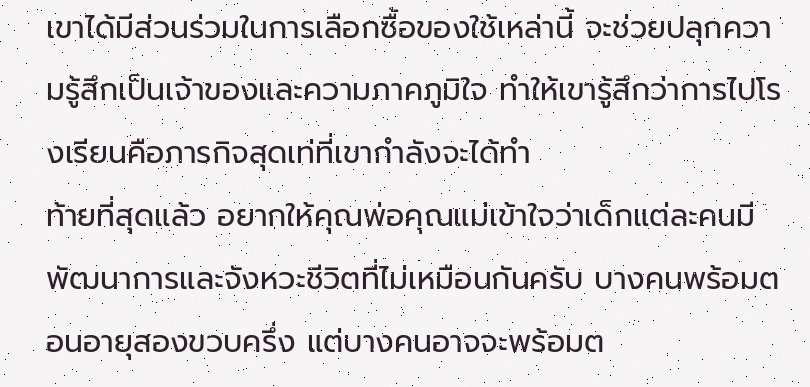เขาได้มีส่วนร่วมในการเลือกซื้อของใช้เหล่านี้ จะช่วยปลุกความรู้สึกเป็นเจ้าของและความภาคภูมิใจ ทำให้เขารู้สึกว่าการไปโรงเรียนคือภารกิจสุดเท่ที่เขากำลังจะได้ทำ
ท้ายที่สุดแล้ว อยากให้คุณพ่อคุณแม่เข้าใจว่าเด็กแต่ละคนมีพัฒนาการและจังหวะชีวิตที่ไม่เหมือนกันครับ บางคนพร้อมตอนอายุสองขวบครึ่ง แต่บางคนอาจจะพร้อมต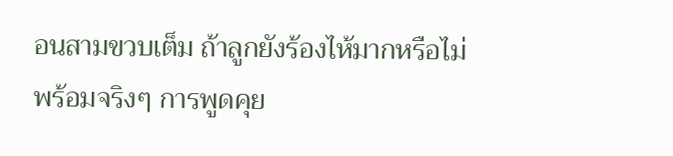อนสามขวบเต็ม ถ้าลูกยังร้องไห้มากหรือไม่พร้อมจริงๆ การพูดคุย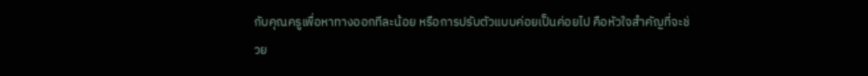กับคุณครูเพื่อหาทางออกทีละน้อย หรือการปรับตัวแบบค่อยเป็นค่อยไป คือหัวใจสำคัญที่จะช่วย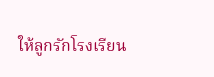ให้ลูกรักโรงเรียน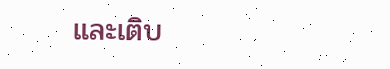และเติบ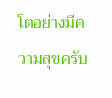โตอย่างมีความสุขครับ